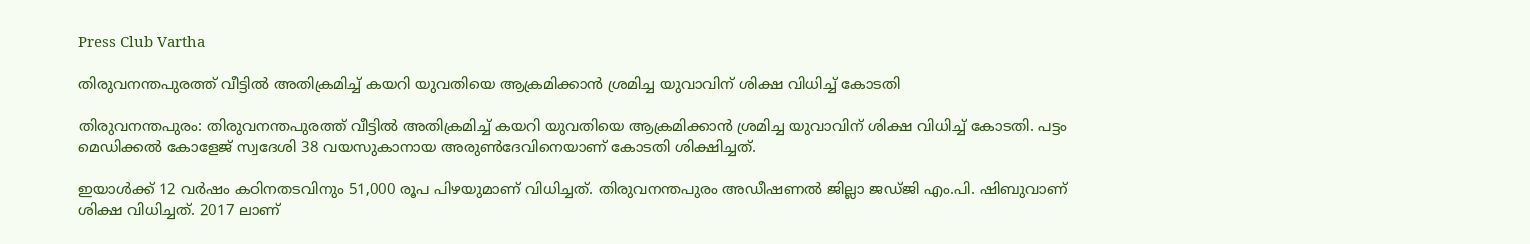Press Club Vartha

തിരുവനന്തപുരത്ത് വീട്ടിൽ അതിക്രമിച്ച് കയറി യുവതിയെ ആക്രമിക്കാൻ ശ്രമിച്ച യുവാവിന് ശിക്ഷ വിധിച്ച് കോടതി

തിരുവനന്തപുരം: തിരുവനന്തപുരത്ത് വീട്ടിൽ അതിക്രമിച്ച് കയറി യുവതിയെ ആക്രമിക്കാൻ ശ്രമിച്ച യുവാവിന് ശിക്ഷ വിധിച്ച് കോടതി. പട്ടം മെഡിക്കൽ കോളേജ് സ്വദേശി 38 വയസുകാനായ അരുൺദേവിനെയാണ് കോടതി ശിക്ഷിച്ചത്.

ഇയാൾക്ക് 12 വർഷം കഠിനതടവിനും 51,000 രൂപ പിഴയുമാണ് വിധിച്ചത്. തിരുവനന്തപുരം അഡീഷണൽ ജില്ലാ ജഡ്‌ജി എം.പി. ഷിബുവാണ് ശിക്ഷ വിധിച്ചത്. 2017 ലാണ്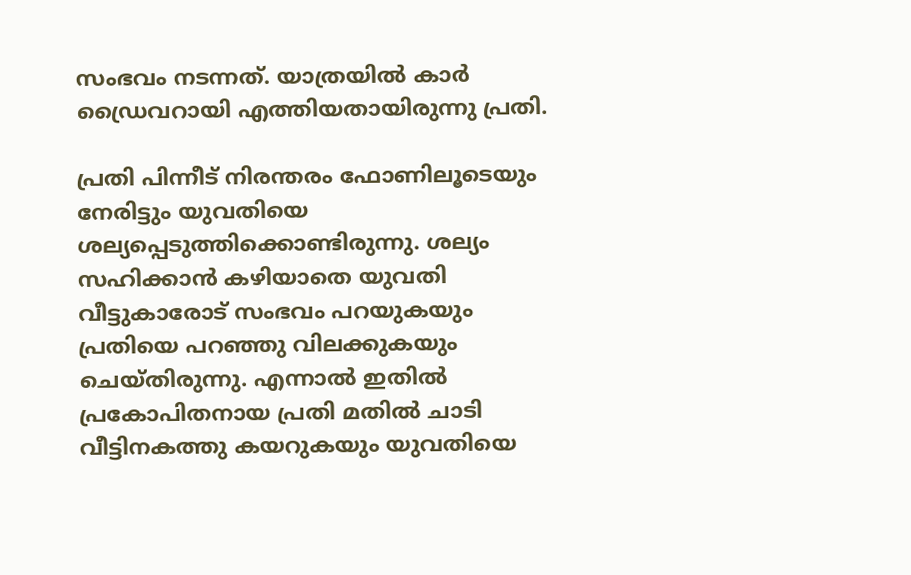സംഭവം നടന്നത്. യാത്രയിൽ കാർ ഡ്രൈവറായി എത്തിയതായിരുന്നു പ്രതി.

പ്രതി പിന്നീട് നിരന്തരം ഫോണിലൂടെയും നേരിട്ടും യുവതിയെ ശല്യപ്പെടുത്തിക്കൊണ്ടിരുന്നു. ശല്യം സഹിക്കാൻ കഴിയാതെ യുവതി വീട്ടുകാരോട് സംഭവം പറയുകയും പ്രതിയെ പറഞ്ഞു വിലക്കുകയും ചെയ്തിരുന്നു. എന്നാൽ ഇതിൽ പ്രകോപിതനായ പ്രതി മതിൽ ചാടി വീട്ടിനകത്തു കയറുകയും യുവതിയെ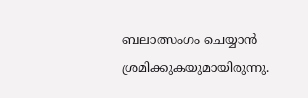ബലാത്സംഗം ചെയ്യാൻ ശ്രമിക്കുകയുമായിരുന്നു.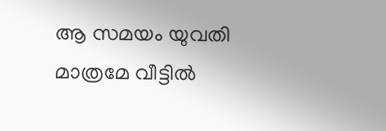ആ സമയം യുവതി മാത്രമേ വീട്ടിൽ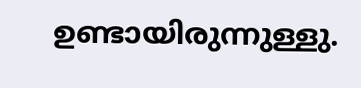ഉണ്ടായിരുന്നുള്ളു.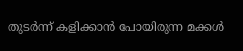തുടർന്ന് കളിക്കാൻ പോയിരുന്ന മക്കൾ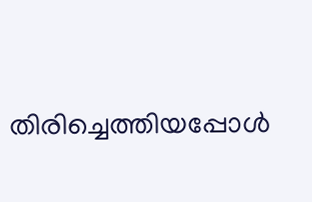തിരിച്ചെത്തിയപ്പോൾ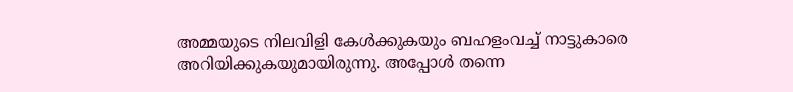അമ്മയുടെ നിലവിളി കേൾക്കുകയും ബഹളംവച്ച് നാട്ടുകാരെ അറിയിക്കുകയുമായിരുന്നു. അപ്പോൾ തന്നെ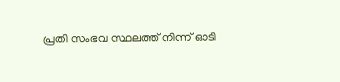പ്രതി സംഭവ സ്ഥലത്ത് നിന്ന് ഓടി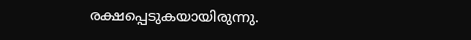രക്ഷപ്പെടുകയായിരുന്നു.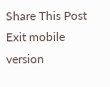Share This Post
Exit mobile version